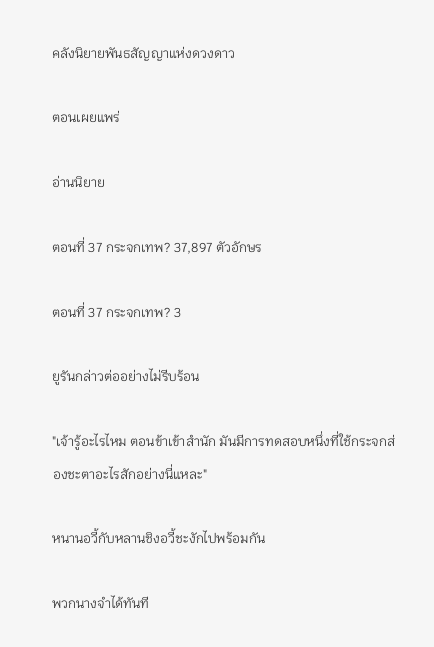คลังนิยายพันธสัญญาแห่งดวงดาว

ตอนเผยแพร่

อ่านนิยาย

ตอนที่ 37 กระจกเทพ? 37,897 ตัวอักษร

ตอนที่ 37 กระจกเทพ? 3

ยูรันกล่าวต่ออย่างไม่รีบร้อน

"เจ้ารู้อะไรไหม ตอนข้าเข้าสำนัก มันมีการทดสอบหนึ่งที่ใช้กระจกส่องชะตาอะไรสักอย่างนี่แหละ"

หนานอวี้กับหลานชิงอวี้ชะงักไปพร้อมกัน

พวกนางจำได้ทันที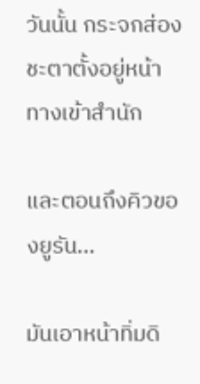วันนั้น กระจกส่องชะตาตั้งอยู่หน้าทางเข้าสำนัก

และตอนถึงคิวของยูรัน...

มันเอาหน้าทิ่มดิ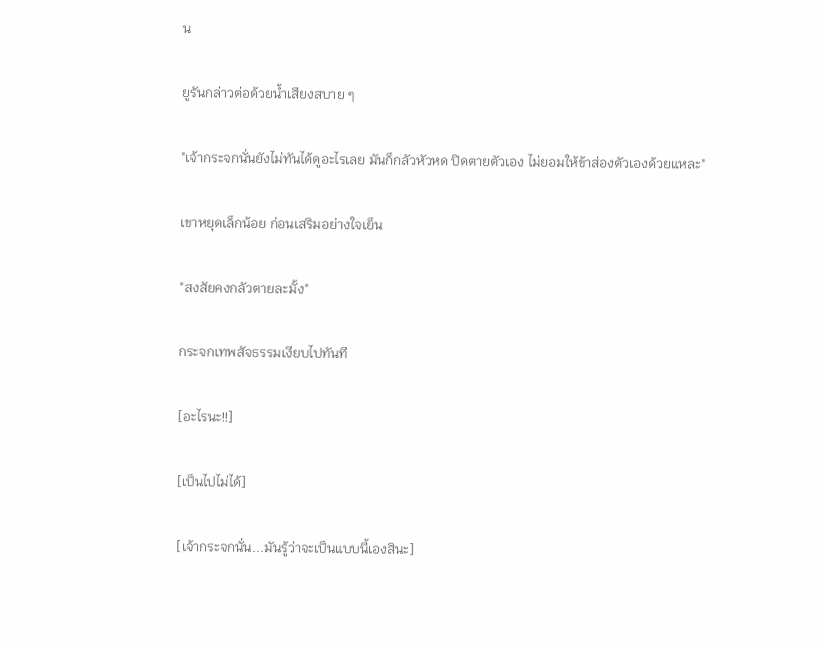น

ยูรันกล่าวต่อด้วยน้ำเสียงสบาย ๆ

"เจ้ากระจกนั่นยังไม่ทันได้ดูอะไรเลย มันก็กลัวหัวหด ปิดตายตัวเอง ไม่ยอมให้ข้าส่องตัวเองด้วยแหละ"

เขาหยุดเล็กน้อย ก่อนเสริมอย่างใจเย็น

"สงสัยคงกลัวตายละมั้ง"

กระจกเทพสัจธรรมเงียบไปทันที

[อะไรนะ!!]

[เป็นไปไม่ได้]

[เจ้ากระจกนั่น...มันรู้ว่าจะเป็นแบบนี้เองสินะ]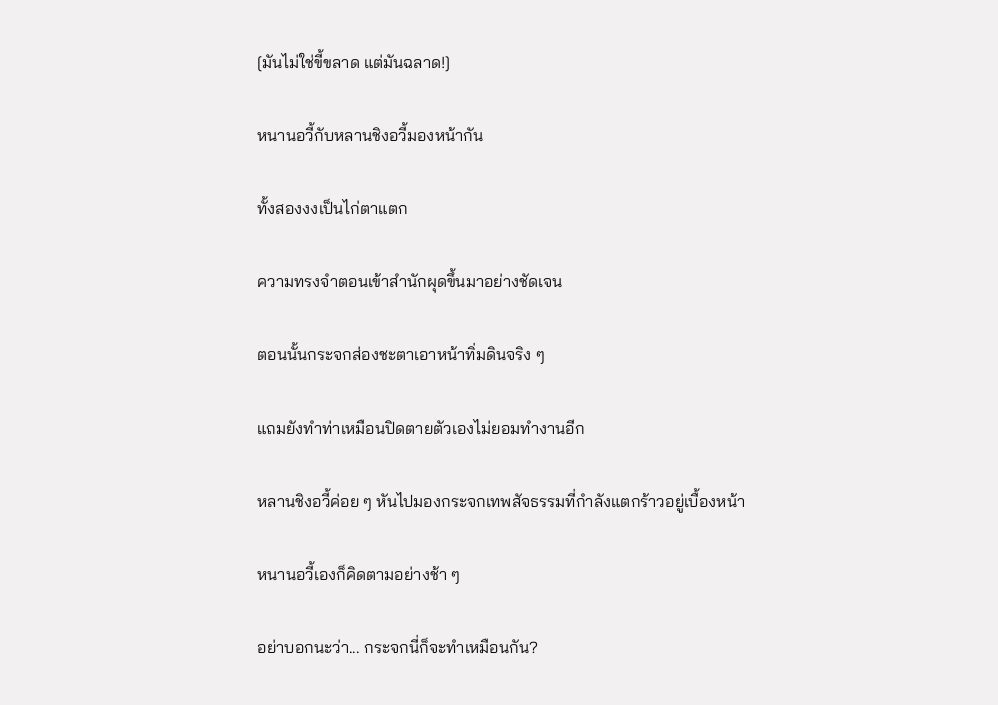[มันไม่ใช่ขี้ขลาด แต่มันฉลาด!]

หนานอวี้กับหลานชิงอวี้มองหน้ากัน

ทั้งสองงงเป็นไก่ตาแตก

ความทรงจำตอนเข้าสำนักผุดขึ้นมาอย่างชัดเจน

ตอนนั้นกระจกส่องชะตาเอาหน้าทิ่มดินจริง ๆ

แถมยังทำท่าเหมือนปิดตายตัวเองไม่ยอมทำงานอีก

หลานชิงอวี้ค่อย ๆ หันไปมองกระจกเทพสัจธรรมที่กำลังแตกร้าวอยู่เบื้องหน้า

หนานอวี้เองก็คิดตามอย่างช้า ๆ

อย่าบอกนะว่า... กระจกนี่ก็จะทำเหมือนกัน?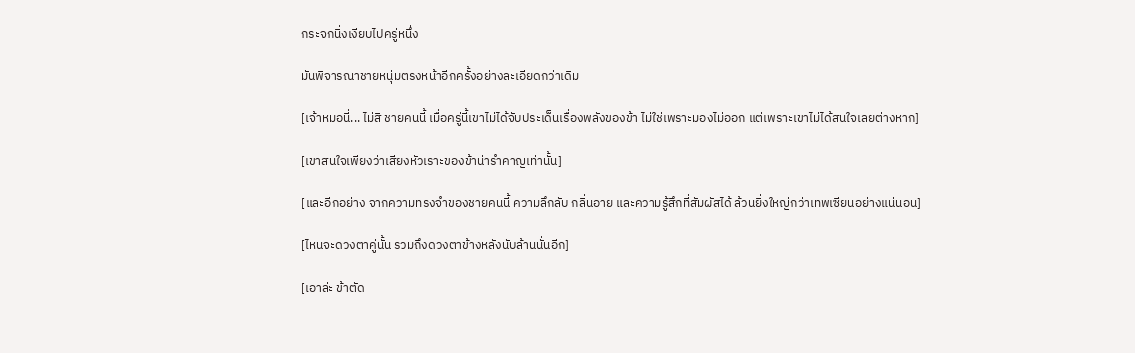กระจกนิ่งเงียบไปครู่หนึ่ง

มันพิจารณาชายหนุ่มตรงหน้าอีกครั้งอย่างละเอียดกว่าเดิม

[เจ้าหมอนี่... ไม่สิ ชายคนนี้ เมื่อครู่นี้เขาไม่ได้จับประเด็นเรื่องพลังของข้า ไม่ใช่เพราะมองไม่ออก แต่เพราะเขาไม่ได้สนใจเลยต่างหาก]

[เขาสนใจเพียงว่าเสียงหัวเราะของข้าน่ารำคาญเท่านั้น]

[และอีกอย่าง จากความทรงจำของชายคนนี้ ความลึกลับ กลิ่นอาย และความรู้สึกที่สัมผัสได้ ล้วนยิ่งใหญ่กว่าเทพเซียนอย่างแน่นอน]

[ไหนจะดวงตาคู่นั้น รวมถึงดวงตาข้างหลังนับล้านนั่นอีก]

[เอาล่ะ ข้าตัด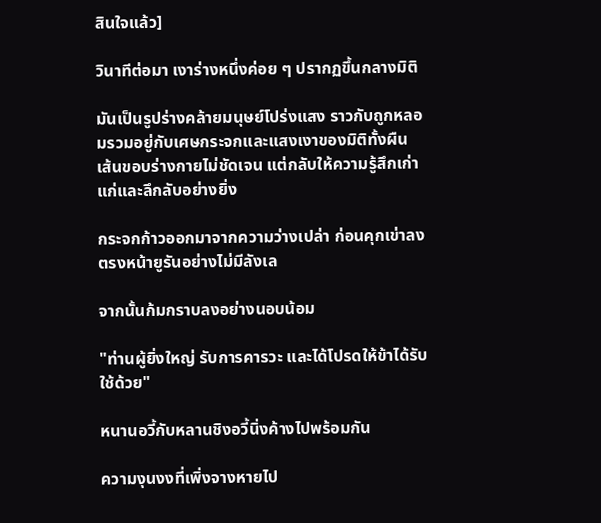สินใจแล้ว]

วินาทีต่อมา เงาร่างหนึ่งค่อย ๆ ปรากฏขึ้นกลางมิติ

มันเป็นรูปร่างคล้ายมนุษย์โปร่งแสง ราวกับถูกหลอมรวมอยู่กับเศษกระจกและแสงเงาของมิติทั้งผืน เส้นขอบร่างกายไม่ชัดเจน แต่กลับให้ความรู้สึกเก่าแก่และลึกลับอย่างยิ่ง

กระจกก้าวออกมาจากความว่างเปล่า ก่อนคุกเข่าลงตรงหน้ายูรันอย่างไม่มีลังเล

จากนั้นก้มกราบลงอย่างนอบน้อม

"ท่านผู้ยิ่งใหญ่ รับการคารวะ และได้โปรดให้ข้าได้รับใช้ด้วย"

หนานอวี้กับหลานชิงอวี้นิ่งค้างไปพร้อมกัน

ความงุนงงที่เพิ่งจางหายไป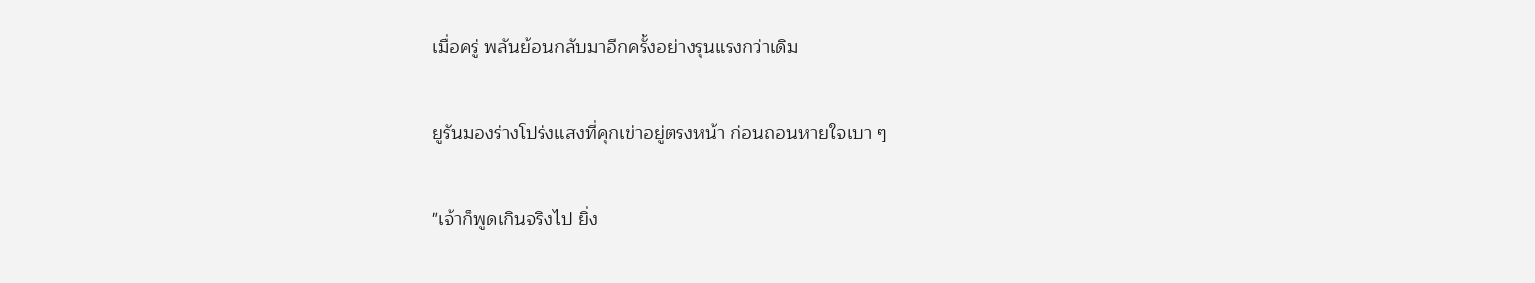เมื่อครู่ พลันย้อนกลับมาอีกครั้งอย่างรุนแรงกว่าเดิม

ยูรันมองร่างโปร่งแสงที่คุกเข่าอยู่ตรงหน้า ก่อนถอนหายใจเบา ๆ

"เจ้าก็พูดเกินจริงไป ยิ่ง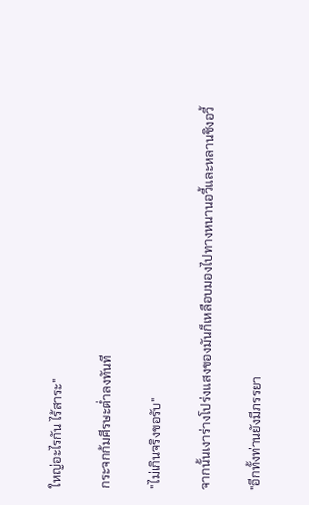ใหญ่อะไรกัน ไร้สาระ"

กระจกก้มศีรษะต่ำลงทันที

"ไม่เกินจริงขอรับ"

จากนั้นเงาร่างโปร่งแสงของมันก็เหลือบมองไปทางหนานอวี้และหลานชิงอวี้

"อีกทั้งท่านยังมีภรรยา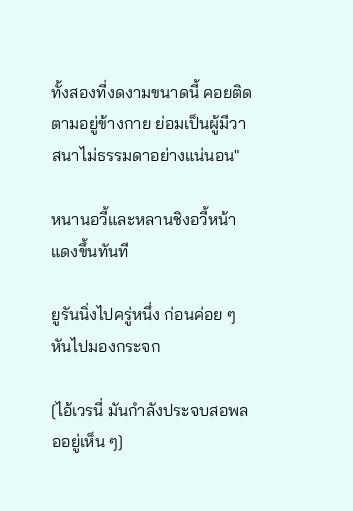ทั้งสองที่งดงามขนาดนี้ คอยติดตามอยู่ข้างกาย ย่อมเป็นผู้มีวาสนาไม่ธรรมดาอย่างแน่นอน"

หนานอวี้และหลานชิงอวี้หน้าแดงขึ้นทันที

ยูรันนิ่งไปครู่หนึ่ง ก่อนค่อย ๆ หันไปมองกระจก

[ไอ้เวรนี่ มันกำลังประจบสอพลออยู่เห็น ๆ]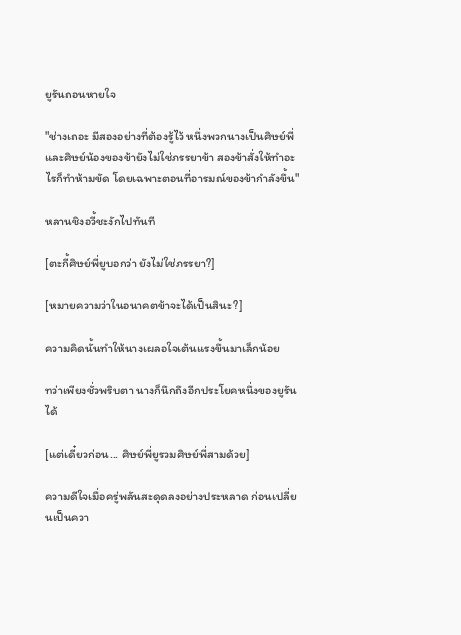ยูรันถอนหายใจ

"ช่างเถอะ มีสองอย่างที่ต้องรู้ไว้ หนึ่งพวกนางเป็นศิษย์พี่และศิษย์น้องของข้ายังไม่ใช่ภรรยาข้า สองข้าสั่งให้ทำอะไรก็ทำห้ามขัด โดยเฉพาะตอนที่อารมณ์ของข้ากำลังขึ้น"

หลานชิงอวี้ชะงักไปทันที

[ตะกี้ศิษย์พี่ยูบอกว่า ยังไม่ใช่ภรรยา?]

[หมายความว่าในอนาคตข้าจะได้เป็นสินะ?]

ความคิดนั้นทำให้นางเผลอใจเต้นแรงขึ้นมาเล็กน้อย

ทว่าเพียงชั่วพริบตา นางก็นึกถึงอีกประโยคหนึ่งของยูรันได้

[แต่เดี๋ยวก่อน... ศิษย์พี่ยูรวมศิษย์พี่สามด้วย]

ความดีใจเมื่อครู่พลันสะดุดลงอย่างประหลาด ก่อนเปลี่ยนเป็นควา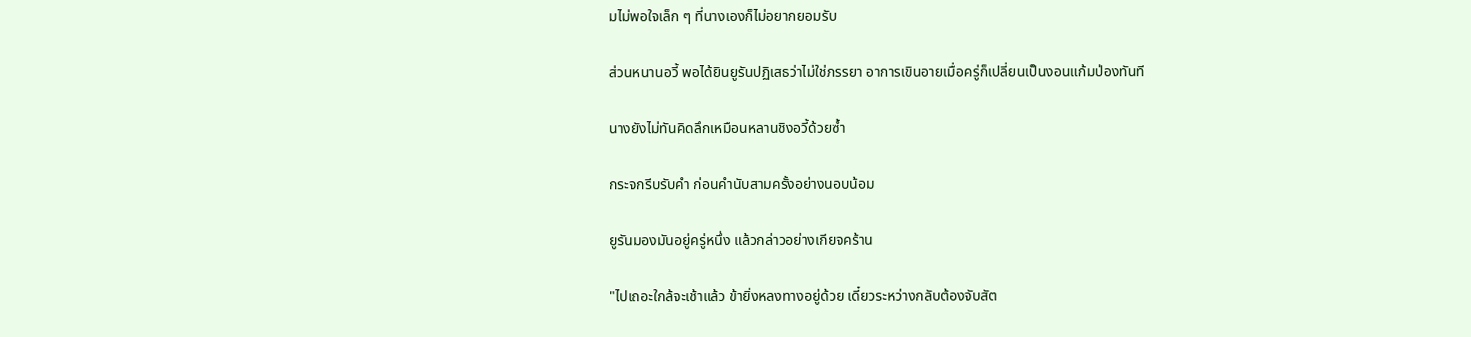มไม่พอใจเล็ก ๆ ที่นางเองก็ไม่อยากยอมรับ

ส่วนหนานอวี้ พอได้ยินยูรันปฏิเสธว่าไม่ใช่ภรรยา อาการเขินอายเมื่อครู่ก็เปลี่ยนเป็นงอนแก้มป่องทันที

นางยังไม่ทันคิดลึกเหมือนหลานชิงอวี้ด้วยซ้ำ

กระจกรีบรับคำ ก่อนคำนับสามครั้งอย่างนอบน้อม

ยูรันมองมันอยู่ครู่หนึ่ง แล้วกล่าวอย่างเกียจคร้าน

"ไปเถอะใกล้จะเช้าแล้ว ข้ายิ่งหลงทางอยู่ด้วย เดี๋ยวระหว่างกลับต้องจับสัต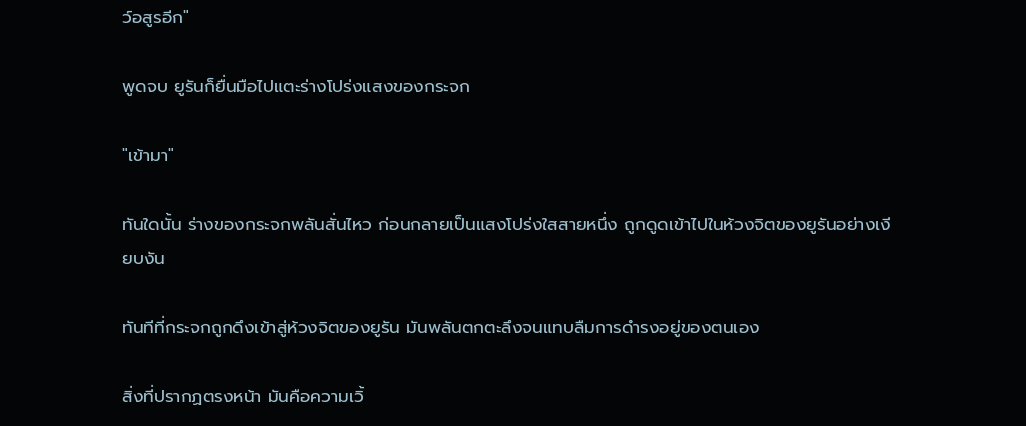ว์อสูรอีก"

พูดจบ ยูรันก็ยื่นมือไปแตะร่างโปร่งแสงของกระจก

"เข้ามา"

ทันใดนั้น ร่างของกระจกพลันสั่นไหว ก่อนกลายเป็นแสงโปร่งใสสายหนึ่ง ถูกดูดเข้าไปในห้วงจิตของยูรันอย่างเงียบงัน

ทันทีที่กระจกถูกดึงเข้าสู่ห้วงจิตของยูรัน มันพลันตกตะลึงจนแทบลืมการดำรงอยู่ของตนเอง

สิ่งที่ปรากฏตรงหน้า มันคือความเวิ้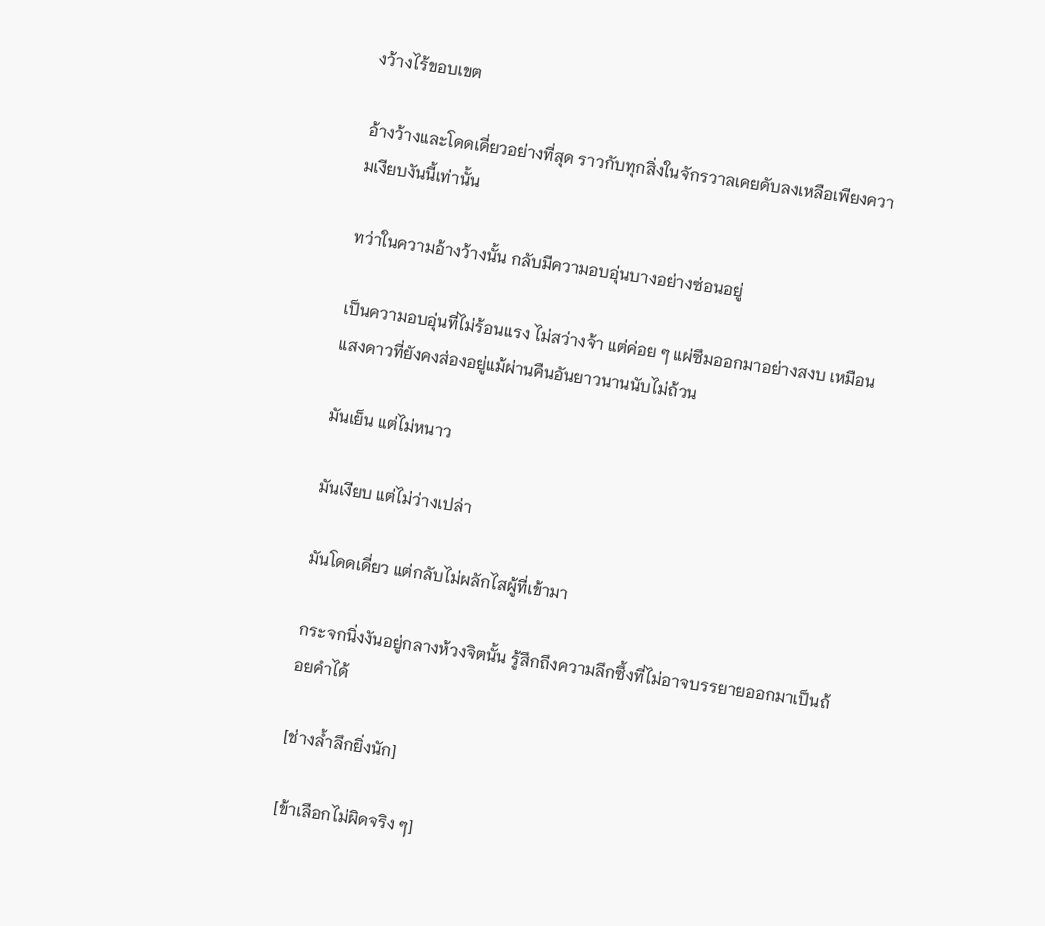งว้างไร้ขอบเขต

อ้างว้างและโดดเดี่ยวอย่างที่สุด ราวกับทุกสิ่งในจักรวาลเคยดับลงเหลือเพียงความเงียบงันนี้เท่านั้น

ทว่าในความอ้างว้างนั้น กลับมีความอบอุ่นบางอย่างซ่อนอยู่

เป็นความอบอุ่นที่ไม่ร้อนแรง ไม่สว่างจ้า แต่ค่อย ๆ แผ่ซึมออกมาอย่างสงบ เหมือนแสงดาวที่ยังคงส่องอยู่แม้ผ่านคืนอันยาวนานนับไม่ถ้วน

มันเย็น แต่ไม่หนาว

มันเงียบ แต่ไม่ว่างเปล่า

มันโดดเดี่ยว แต่กลับไม่ผลักไสผู้ที่เข้ามา

กระจกนิ่งงันอยู่กลางห้วงจิตนั้น รู้สึกถึงความลึกซึ้งที่ไม่อาจบรรยายออกมาเป็นถ้อยคำได้

[ช่างล้ำลึกยิ่งนัก]

[ข้าเลือกไม่ผิดจริง ๆ]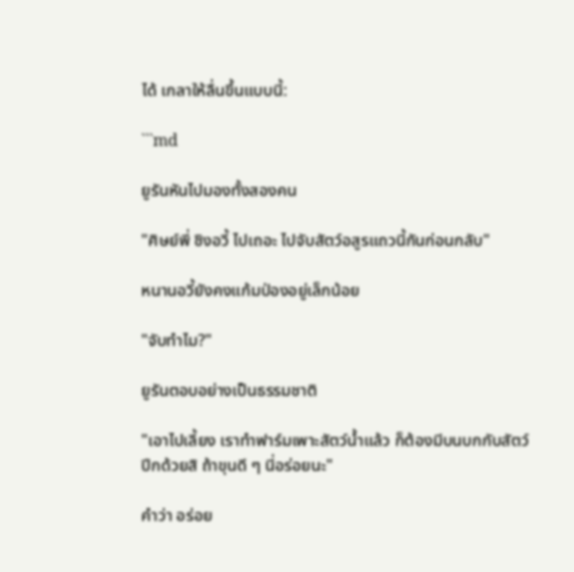ได้ เกลาให้ลื่นขึ้นแบบนี้:

```md

ยูรันหันไปมองทั้งสองคน

"ศิษย์พี่ ชิงอวี้ ไปเถอะ ไปจับสัตว์อสูรแถวนี้กันก่อนกลับ"

หนานอวี้ยังคงแก้มป่องอยู่เล็กน้อย

"จับทำไม?"

ยูรันตอบอย่างเป็นธรรมชาติ

"เอาไปเลี้ยง เราทำฟาร์มเพาะสัตว์น้ำแล้ว ก็ต้องมีบนบกกับสัตว์ปีกด้วยสิ ถ้าขุนดี ๆ นี่อร่อยนะ"

คำว่า อร่อย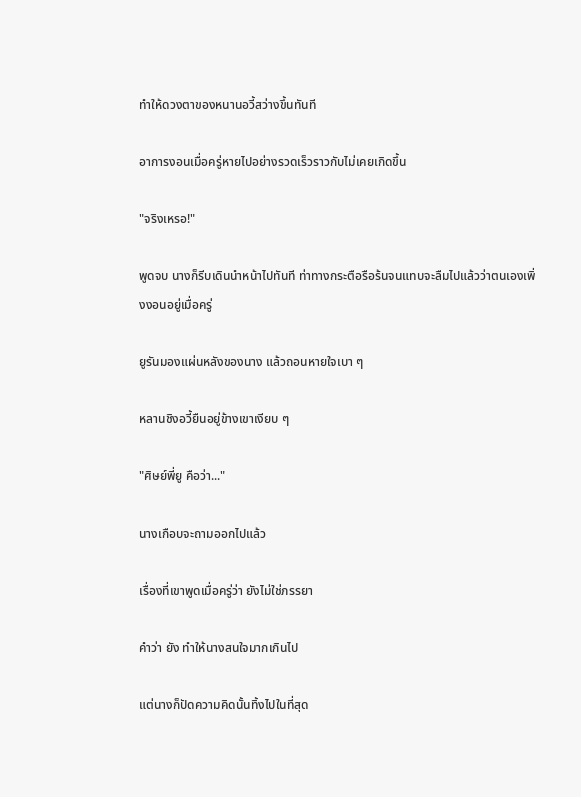ทำให้ดวงตาของหนานอวี้สว่างขึ้นทันที

อาการงอนเมื่อครู่หายไปอย่างรวดเร็วราวกับไม่เคยเกิดขึ้น

"จริงเหรอ!"

พูดจบ นางก็รีบเดินนำหน้าไปทันที ท่าทางกระตือรือร้นจนแทบจะลืมไปแล้วว่าตนเองเพิ่งงอนอยู่เมื่อครู่

ยูรันมองแผ่นหลังของนาง แล้วถอนหายใจเบา ๆ

หลานชิงอวี้ยืนอยู่ข้างเขาเงียบ ๆ

"ศิษย์พี่ยู คือว่า..."

นางเกือบจะถามออกไปแล้ว

เรื่องที่เขาพูดเมื่อครู่ว่า ยังไม่ใช่ภรรยา

คำว่า ยัง ทำให้นางสนใจมากเกินไป

แต่นางก็ปัดความคิดนั้นทิ้งไปในที่สุด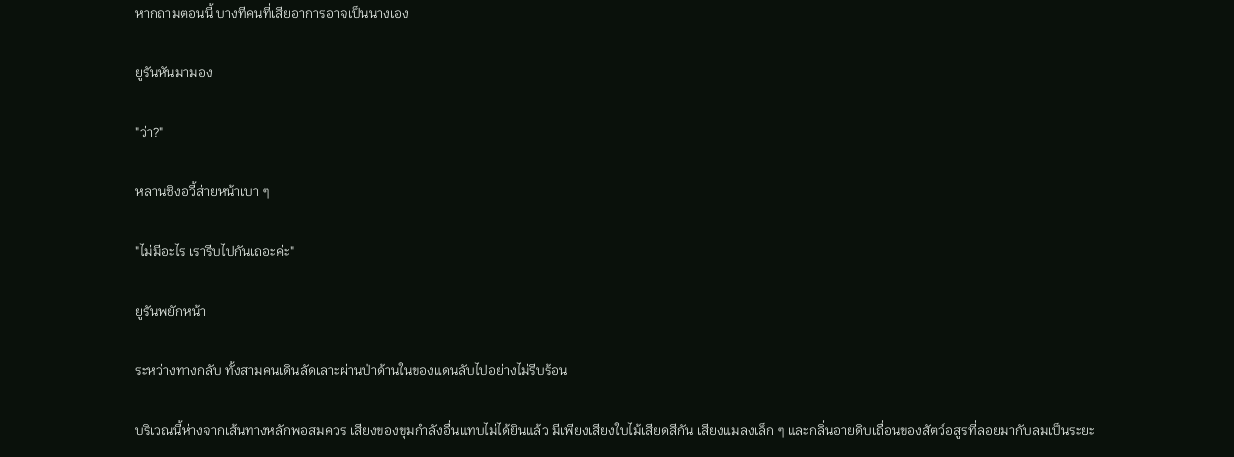หากถามตอนนี้ บางทีคนที่เสียอาการอาจเป็นนางเอง

ยูรันหันมามอง

"ว่า?"

หลานชิงอวี้ส่ายหน้าเบา ๆ

"ไม่มีอะไร เรารีบไปกันเถอะค่ะ"

ยูรันพยักหน้า

ระหว่างทางกลับ ทั้งสามคนเดินลัดเลาะผ่านป่าด้านในของแดนลับไปอย่างไม่รีบร้อน

บริเวณนี้ห่างจากเส้นทางหลักพอสมควร เสียงของขุมกำลังอื่นแทบไม่ได้ยินแล้ว มีเพียงเสียงใบไม้เสียดสีกัน เสียงแมลงเล็ก ๆ และกลิ่นอายดิบเถื่อนของสัตว์อสูรที่ลอยมากับลมเป็นระยะ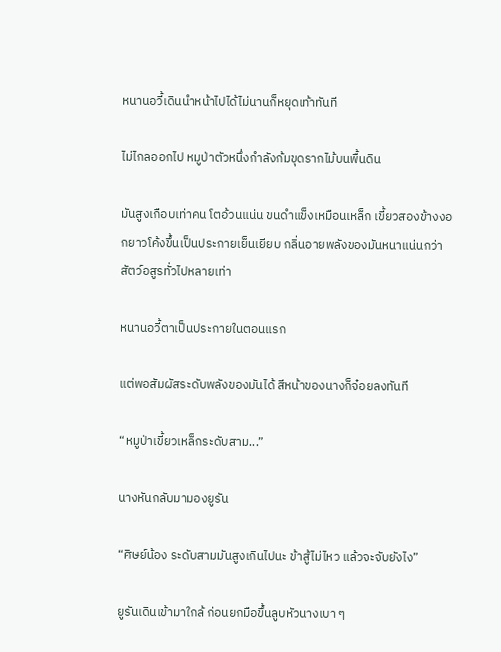หนานอวี้เดินนำหน้าไปได้ไม่นานก็หยุดเท้าทันที

ไม่ไกลออกไป หมูป่าตัวหนึ่งกำลังก้มขุดรากไม้บนพื้นดิน

มันสูงเกือบเท่าคน โตอ้วนแน่น ขนดำแข็งเหมือนเหล็ก เขี้ยวสองข้างงอกยาวโค้งขึ้นเป็นประกายเย็นเยียบ กลิ่นอายพลังของมันหนาแน่นกว่าสัตว์อสูรทั่วไปหลายเท่า

หนานอวี้ตาเป็นประกายในตอนแรก

แต่พอสัมผัสระดับพลังของมันได้ สีหน้าของนางก็จ๋อยลงทันที

“หมูป่าเขี้ยวเหล็กระดับสาม...”

นางหันกลับมามองยูรัน

“ศิษย์น้อง ระดับสามมันสูงเกินไปนะ ข้าสู้ไม่ไหว แล้วจะจับยังไง”

ยูรันเดินเข้ามาใกล้ ก่อนยกมือขึ้นลูบหัวนางเบา ๆ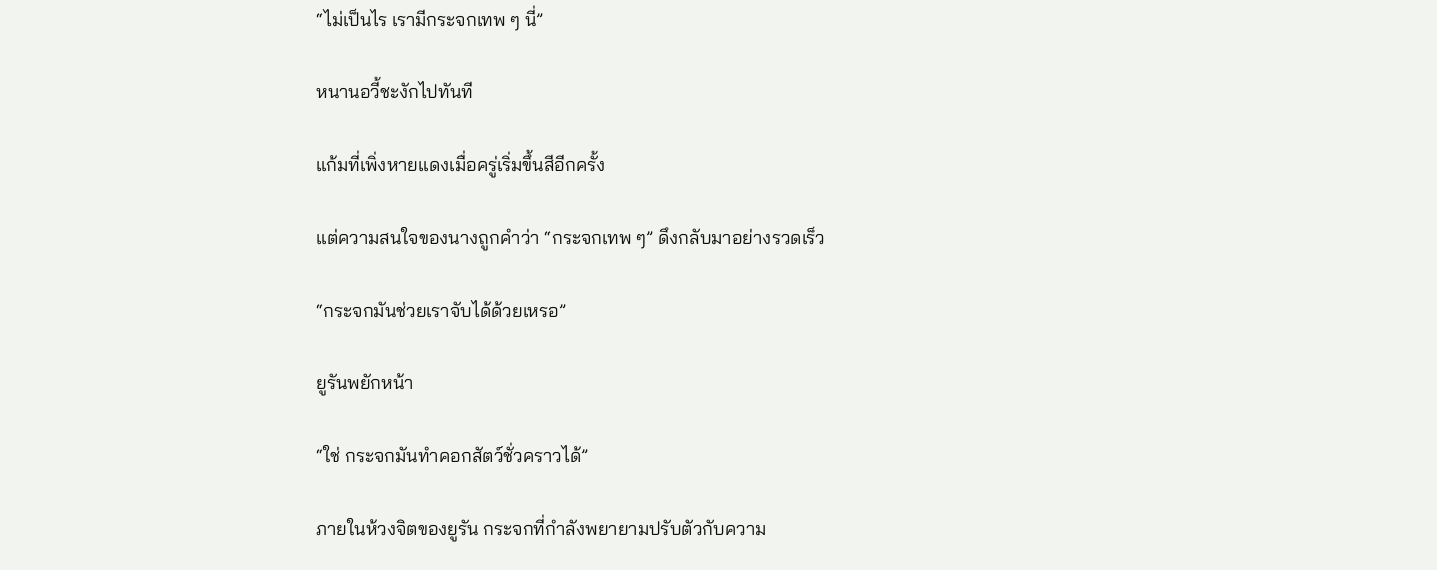“ไม่เป็นไร เรามีกระจกเทพ ๆ นี่”

หนานอวี้ชะงักไปทันที

แก้มที่เพิ่งหายแดงเมื่อครู่เริ่มขึ้นสีอีกครั้ง

แต่ความสนใจของนางถูกคำว่า “กระจกเทพ ๆ” ดึงกลับมาอย่างรวดเร็ว

“กระจกมันช่วยเราจับได้ด้วยเหรอ”

ยูรันพยักหน้า

“ใช่ กระจกมันทำคอกสัตว์ชั่วคราวได้”

ภายในห้วงจิตของยูรัน กระจกที่กำลังพยายามปรับตัวกับความ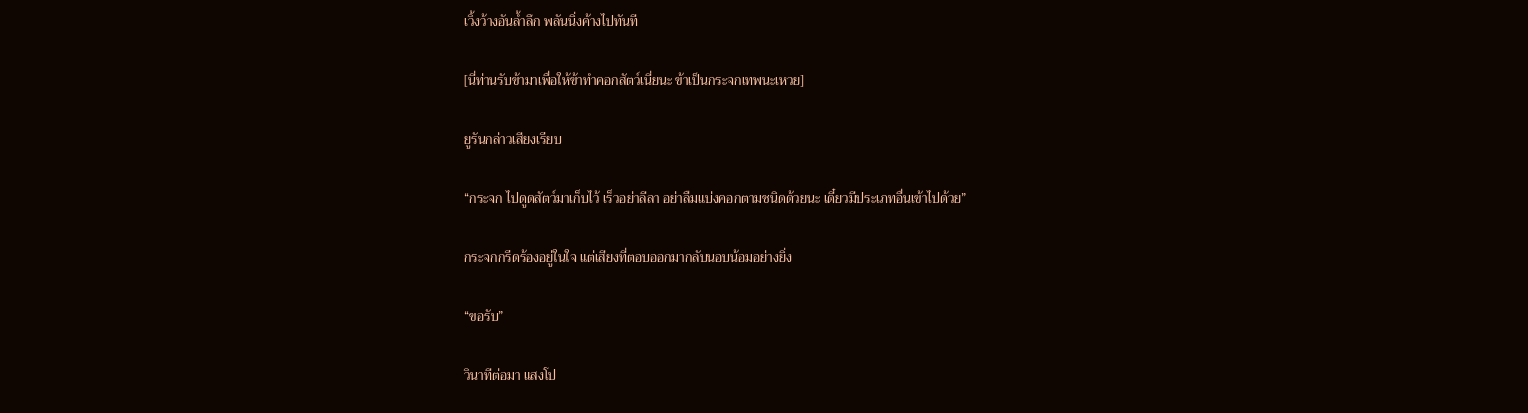เวิ้งว้างอันล้ำลึก พลันนิ่งค้างไปทันที

[นี่ท่านรับข้ามาเพื่อให้ข้าทำคอกสัตว์เนี่ยนะ ข้าเป็นกระจกเทพนะเหวย]

ยูรันกล่าวเสียงเรียบ

“กระจก ไปดูดสัตว์มาเก็บไว้ เร็วอย่าลีลา อย่าลืมแบ่งคอกตามชนิดด้วยนะ เดี๋ยวมีประเภทอื่นเข้าไปด้วย”

กระจกกรีดร้องอยู่ในใจ แต่เสียงที่ตอบออกมากลับนอบน้อมอย่างยิ่ง

“ขอรับ”

วินาทีต่อมา แสงโป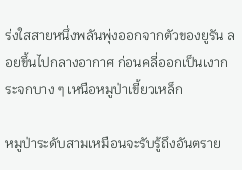ร่งใสสายหนึ่งพลันพุ่งออกจากตัวของยูรัน ลอยขึ้นไปกลางอากาศ ก่อนคลี่ออกเป็นเงากระจกบาง ๆ เหนือหมูป่าเขี้ยวเหล็ก

หมูป่าระดับสามเหมือนจะรับรู้ถึงอันตราย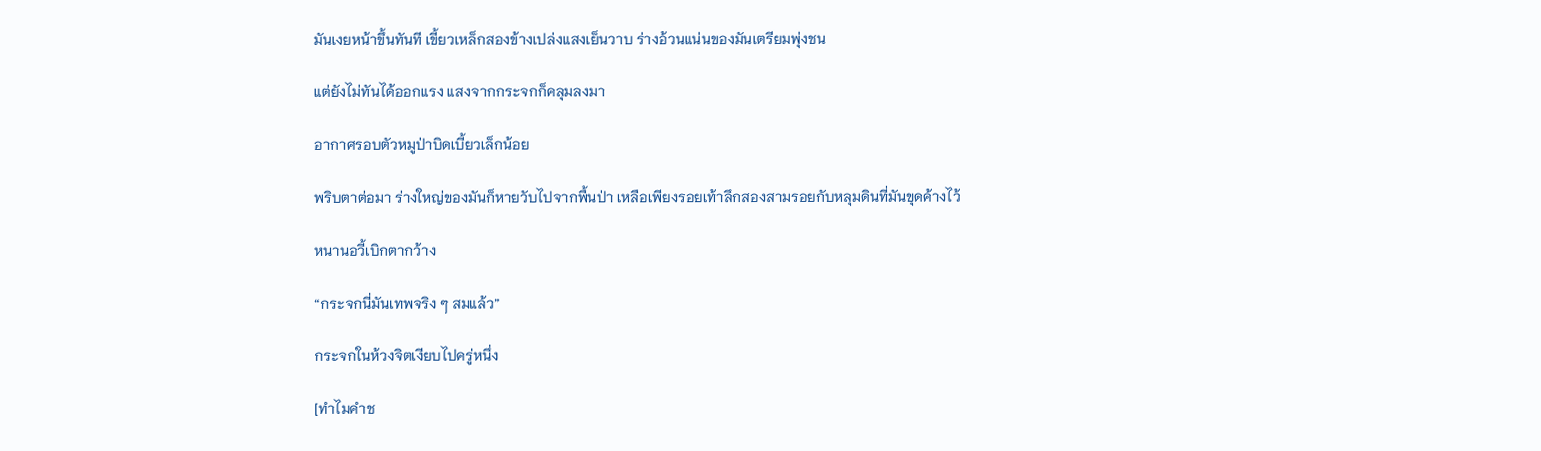มันเงยหน้าขึ้นทันที เขี้ยวเหล็กสองข้างเปล่งแสงเย็นวาบ ร่างอ้วนแน่นของมันเตรียมพุ่งชน

แต่ยังไม่ทันได้ออกแรง แสงจากกระจกก็คลุมลงมา

อากาศรอบตัวหมูป่าบิดเบี้ยวเล็กน้อย

พริบตาต่อมา ร่างใหญ่ของมันก็หายวับไปจากพื้นป่า เหลือเพียงรอยเท้าลึกสองสามรอยกับหลุมดินที่มันขุดค้างไว้

หนานอวี้เบิกตากว้าง

“กระจกนี่มันเทพจริง ๆ สมแล้ว”

กระจกในห้วงจิตเงียบไปครู่หนึ่ง

[ทำไมคำช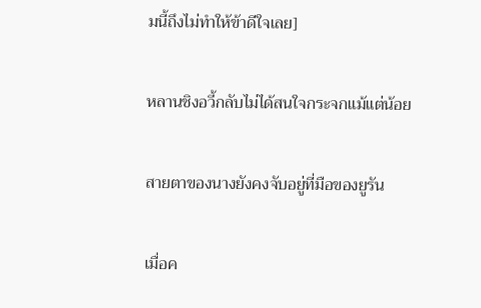มนี้ถึงไม่ทำให้ข้าดีใจเลย]

หลานชิงอวี้กลับไม่ได้สนใจกระจกแม้แต่น้อย

สายตาของนางยังคงจับอยู่ที่มือของยูรัน

เมื่อค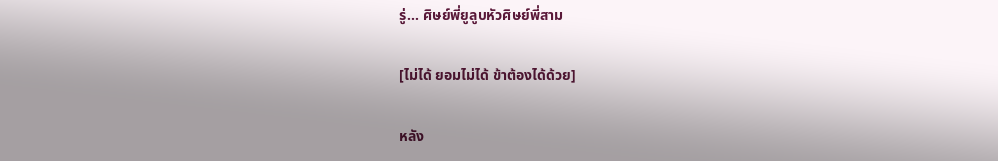รู่... ศิษย์พี่ยูลูบหัวศิษย์พี่สาม

[ไม่ได้ ยอมไม่ได้ ข้าต้องได้ด้วย]

หลัง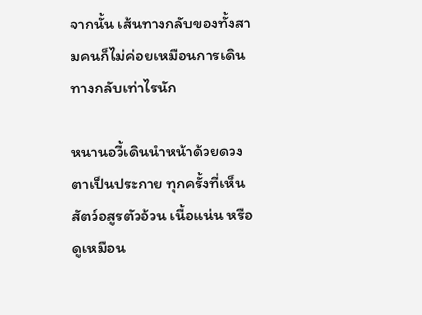จากนั้น เส้นทางกลับของทั้งสามคนก็ไม่ค่อยเหมือนการเดินทางกลับเท่าไรนัก

หนานอวี้เดินนำหน้าด้วยดวงตาเป็นประกาย ทุกครั้งที่เห็นสัตว์อสูรตัวอ้วน เนื้อแน่น หรือดูเหมือน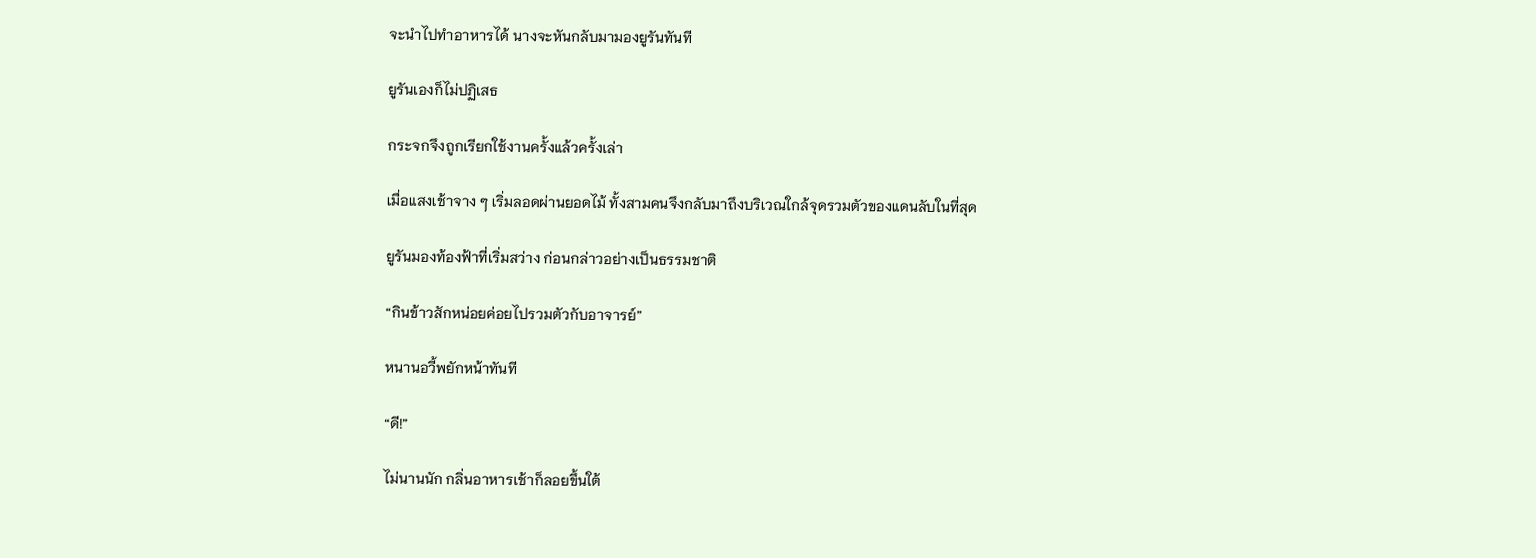จะนำไปทำอาหารได้ นางจะหันกลับมามองยูรันทันที

ยูรันเองก็ไม่ปฏิเสธ

กระจกจึงถูกเรียกใช้งานครั้งแล้วครั้งเล่า

เมื่อแสงเช้าจาง ๆ เริ่มลอดผ่านยอดไม้ ทั้งสามคนจึงกลับมาถึงบริเวณใกล้จุดรวมตัวของแดนลับในที่สุด

ยูรันมองท้องฟ้าที่เริ่มสว่าง ก่อนกล่าวอย่างเป็นธรรมชาติ

“กินข้าวสักหน่อยค่อยไปรวมตัวกับอาจารย์”

หนานอวี้พยักหน้าทันที

“ดี!”

ไม่นานนัก กลิ่นอาหารเช้าก็ลอยขึ้นใต้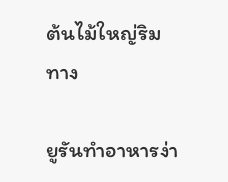ต้นไม้ใหญ่ริมทาง

ยูรันทำอาหารง่า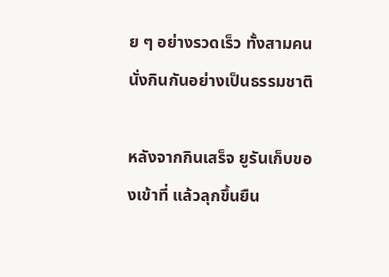ย ๆ อย่างรวดเร็ว ทั้งสามคนนั่งกินกันอย่างเป็นธรรมชาติ

หลังจากกินเสร็จ ยูรันเก็บของเข้าที่ แล้วลุกขึ้นยืน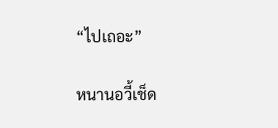“ไปเถอะ”

หนานอวี้เช็ด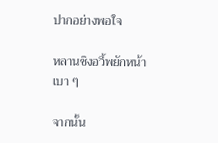ปากอย่างพอใจ

หลานชิงอวี้พยักหน้าเบา ๆ

จากนั้น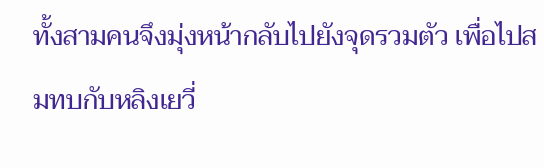ทั้งสามคนจึงมุ่งหน้ากลับไปยังจุดรวมตัว เพื่อไปสมทบกับหลิงเยวี่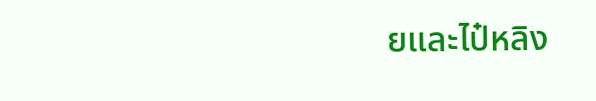ยและไป๋หลิง